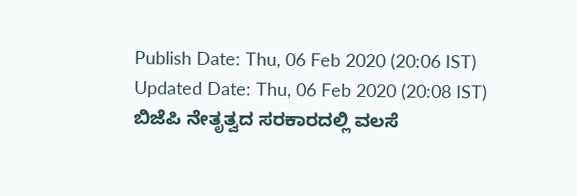Publish Date: Thu, 06 Feb 2020 (20:06 IST)
Updated Date: Thu, 06 Feb 2020 (20:08 IST)
ಬಿಜೆಪಿ ನೇತೃತ್ವದ ಸರಕಾರದಲ್ಲಿ ವಲಸೆ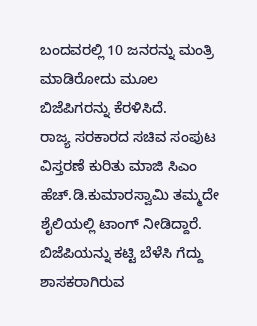ಬಂದವರಲ್ಲಿ 10 ಜನರನ್ನು ಮಂತ್ರಿ ಮಾಡಿರೋದು ಮೂಲ ಬಿಜೆಪಿಗರನ್ನು ಕೆರಳಿಸಿದೆ.
ರಾಜ್ಯ ಸರಕಾರದ ಸಚಿವ ಸಂಪುಟ ವಿಸ್ತರಣೆ ಕುರಿತು ಮಾಜಿ ಸಿಎಂ ಹೆಚ್.ಡಿ.ಕುಮಾರಸ್ವಾಮಿ ತಮ್ಮದೇ ಶೈಲಿಯಲ್ಲಿ ಟಾಂಗ್ ನೀಡಿದ್ದಾರೆ.
ಬಿಜೆಪಿಯನ್ನು ಕಟ್ಟಿ ಬೆಳೆಸಿ ಗೆದ್ದು ಶಾಸಕರಾಗಿರುವ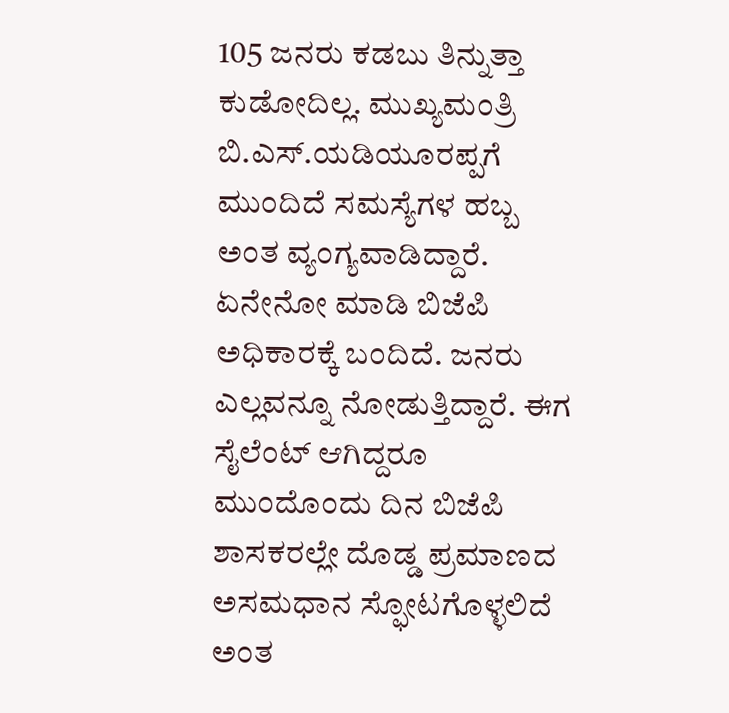105 ಜನರು ಕಡಬು ತಿನ್ನುತ್ತಾ ಕುಡೋದಿಲ್ಲ. ಮುಖ್ಯಮಂತ್ರಿ ಬಿ.ಎಸ್.ಯಡಿಯೂರಪ್ಪಗೆ ಮುಂದಿದೆ ಸಮಸ್ಯೆಗಳ ಹಬ್ಬ ಅಂತ ವ್ಯಂಗ್ಯವಾಡಿದ್ದಾರೆ.
ಏನೇನೋ ಮಾಡಿ ಬಿಜೆಪಿ ಅಧಿಕಾರಕ್ಕೆ ಬಂದಿದೆ. ಜನರು ಎಲ್ಲವನ್ನೂ ನೋಡುತ್ತಿದ್ದಾರೆ. ಈಗ ಸೈಲೆಂಟ್ ಆಗಿದ್ದರೂ ಮುಂದೊಂದು ದಿನ ಬಿಜೆಪಿ ಶಾಸಕರಲ್ಲೇ ದೊಡ್ಡ ಪ್ರಮಾಣದ ಅಸಮಧಾನ ಸ್ಫೋಟಗೊಳ್ಳಲಿದೆ ಅಂತ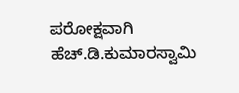ಪರೋಕ್ಷವಾಗಿ ಹೆಚ್.ಡಿ.ಕುಮಾರಸ್ವಾಮಿ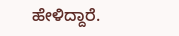ಹೇಳಿದ್ದಾರೆ.